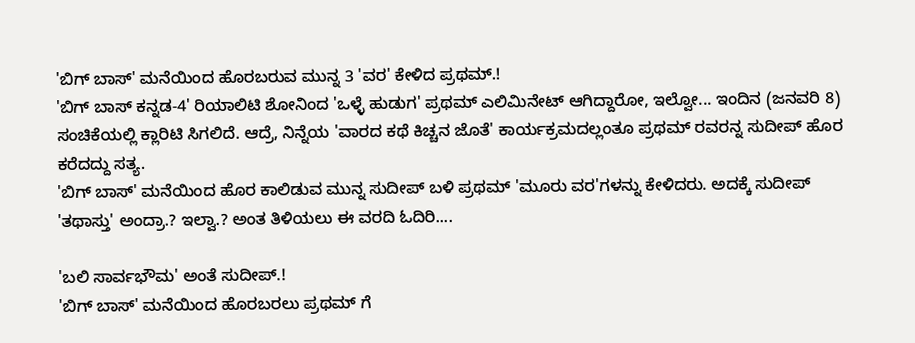'ಬಿಗ್ ಬಾಸ್' ಮನೆಯಿಂದ ಹೊರಬರುವ ಮುನ್ನ 3 'ವರ' ಕೇಳಿದ ಪ್ರಥಮ್.!
'ಬಿಗ್ ಬಾಸ್ ಕನ್ನಡ-4' ರಿಯಾಲಿಟಿ ಶೋನಿಂದ 'ಒಳ್ಳೆ ಹುಡುಗ' ಪ್ರಥಮ್ ಎಲಿಮಿನೇಟ್ ಆಗಿದ್ದಾರೋ, ಇಲ್ವೋ... ಇಂದಿನ (ಜನವರಿ 8) ಸಂಚಿಕೆಯಲ್ಲಿ ಕ್ಲಾರಿಟಿ ಸಿಗಲಿದೆ. ಆದ್ರೆ, ನಿನ್ನೆಯ 'ವಾರದ ಕಥೆ ಕಿಚ್ಚನ ಜೊತೆ' ಕಾರ್ಯಕ್ರಮದಲ್ಲಂತೂ ಪ್ರಥಮ್ ರವರನ್ನ ಸುದೀಪ್ ಹೊರ ಕರೆದದ್ದು ಸತ್ಯ.
'ಬಿಗ್ ಬಾಸ್' ಮನೆಯಿಂದ ಹೊರ ಕಾಲಿಡುವ ಮುನ್ನ ಸುದೀಪ್ ಬಳಿ ಪ್ರಥಮ್ 'ಮೂರು ವರ'ಗಳನ್ನು ಕೇಳಿದರು. ಅದಕ್ಕೆ ಸುದೀಪ್ 'ತಥಾಸ್ತು' ಅಂದ್ರಾ.? ಇಲ್ವಾ.? ಅಂತ ತಿಳಿಯಲು ಈ ವರದಿ ಓದಿರಿ....

'ಬಲಿ ಸಾರ್ವಭೌಮ' ಅಂತೆ ಸುದೀಪ್.!
'ಬಿಗ್ ಬಾಸ್' ಮನೆಯಿಂದ ಹೊರಬರಲು ಪ್ರಥಮ್ ಗೆ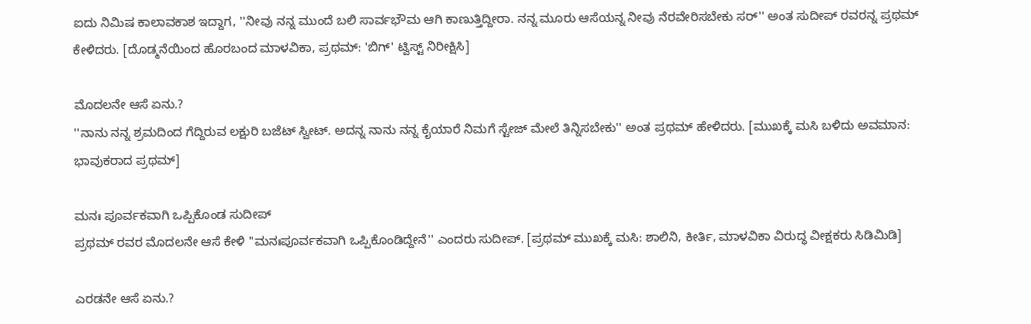ಐದು ನಿಮಿಷ ಕಾಲಾವಕಾಶ ಇದ್ದಾಗ, ''ನೀವು ನನ್ನ ಮುಂದೆ ಬಲಿ ಸಾರ್ವಭೌಮ ಆಗಿ ಕಾಣುತ್ತಿದ್ದೀರಾ. ನನ್ನ ಮೂರು ಆಸೆಯನ್ನ ನೀವು ನೆರವೇರಿಸಬೇಕು ಸರ್'' ಅಂತ ಸುದೀಪ್ ರವರನ್ನ ಪ್ರಥಮ್ ಕೇಳಿದರು. [ದೊಡ್ಮನೆಯಿಂದ ಹೊರಬಂದ ಮಾಳವಿಕಾ, ಪ್ರಥಮ್: 'ಬಿಗ್' ಟ್ವಿಸ್ಟ್ ನಿರೀಕ್ಷಿಸಿ]

ಮೊದಲನೇ ಆಸೆ ಏನು.?
''ನಾನು ನನ್ನ ಶ್ರಮದಿಂದ ಗೆದ್ದಿರುವ ಲಕ್ಷುರಿ ಬಜೆಟ್ ಸ್ವೀಟ್. ಅದನ್ನ ನಾನು ನನ್ನ ಕೈಯಾರೆ ನಿಮಗೆ ಸ್ಟೇಜ್ ಮೇಲೆ ತಿನ್ನಿಸಬೇಕು'' ಅಂತ ಪ್ರಥಮ್ ಹೇಳಿದರು. [ಮುಖಕ್ಕೆ ಮಸಿ ಬಳಿದು ಅವಮಾನ: ಭಾವುಕರಾದ ಪ್ರಥಮ್]

ಮನಃ ಪೂರ್ವಕವಾಗಿ ಒಪ್ಪಿಕೊಂಡ ಸುದೀಪ್
ಪ್ರಥಮ್ ರವರ ಮೊದಲನೇ ಆಸೆ ಕೇಳಿ ''ಮನಃಪೂರ್ವಕವಾಗಿ ಒಪ್ಪಿಕೊಂಡಿದ್ದೇನೆ'' ಎಂದರು ಸುದೀಪ್. [ಪ್ರಥಮ್ ಮುಖಕ್ಕೆ ಮಸಿ: ಶಾಲಿನಿ, ಕೀರ್ತಿ, ಮಾಳವಿಕಾ ವಿರುದ್ಧ ವೀಕ್ಷಕರು ಸಿಡಿಮಿಡಿ]

ಎರಡನೇ ಆಸೆ ಏನು.?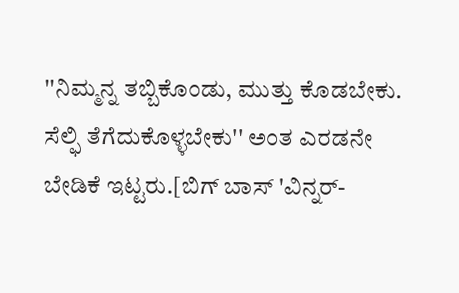''ನಿಮ್ಮನ್ನ ತಬ್ಬಿಕೊಂಡು, ಮುತ್ತು ಕೊಡಬೇಕು. ಸೆಲ್ಫಿ ತೆಗೆದುಕೊಳ್ಳಬೇಕು'' ಅಂತ ಎರಡನೇ ಬೇಡಿಕೆ ಇಟ್ಟರು.[ಬಿಗ್ ಬಾಸ್ 'ವಿನ್ನರ್-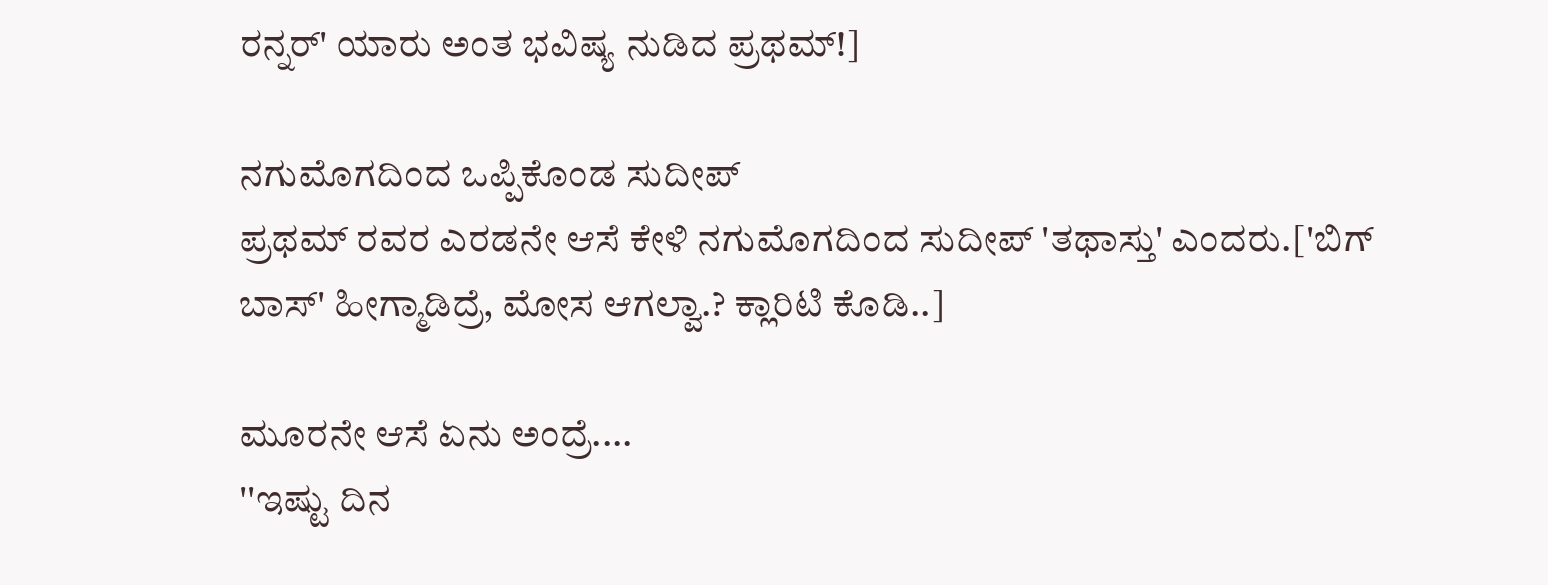ರನ್ನರ್' ಯಾರು ಅಂತ ಭವಿಷ್ಯ ನುಡಿದ ಪ್ರಥಮ್!]

ನಗುಮೊಗದಿಂದ ಒಪ್ಪಿಕೊಂಡ ಸುದೀಪ್
ಪ್ರಥಮ್ ರವರ ಎರಡನೇ ಆಸೆ ಕೇಳಿ ನಗುಮೊಗದಿಂದ ಸುದೀಪ್ 'ತಥಾಸ್ತು' ಎಂದರು.['ಬಿಗ್ ಬಾಸ್' ಹೀಗ್ಮಾಡಿದ್ರೆ, ಮೋಸ ಆಗಲ್ವಾ.? ಕ್ಲಾರಿಟಿ ಕೊಡಿ..]

ಮೂರನೇ ಆಸೆ ಏನು ಅಂದ್ರೆ....
''ಇಷ್ಟು ದಿನ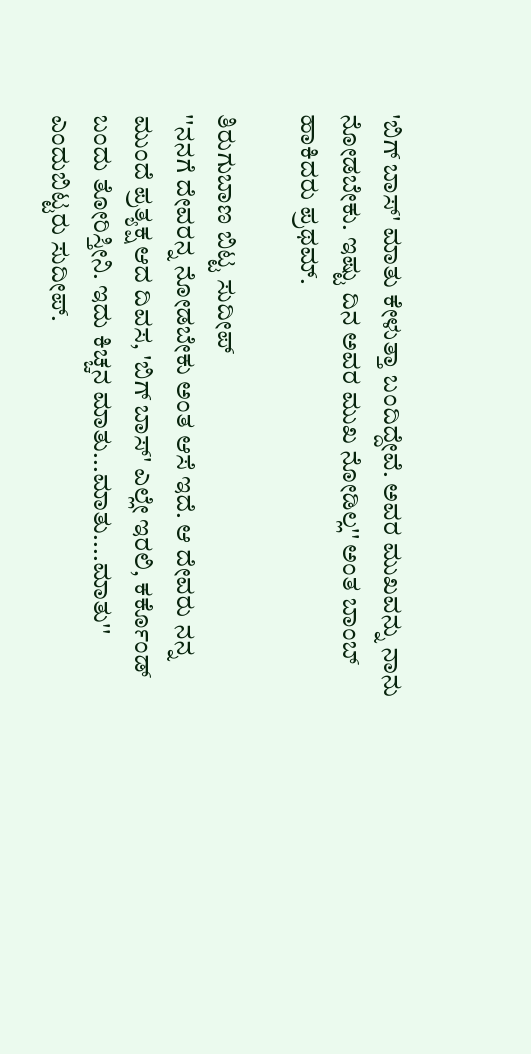'ಬಿಗ್ ಬಾಸ್' ಮಾತು ಕೇಳುತ್ತಾ ಬಂದಿದ್ದೇವೆ. ಅವರ ಮುಖವನ್ನು ನಾನು ನೋಡಬೇಕು. ಇಷ್ಟು ದಿನ ಅವರ ಮುಖ ನೋಡಿಲ್ಲ'' ಅಂತ ಬಾಂಬ್ ಹಾಕಿದರು ಪ್ರಥಮ್.

ತಿರುಗುಬಾಣ ಬಿಟ್ಟ ಸುದೀಪ್
''ನನಗೆ ದೇವರನ್ನ ನೋಡಬೇಕು ಅಂತ ಆಸೆ ಇದೆ. ಆ ದೇವರು ನನ್ನ ಮುಂದೆ ಪ್ರತ್ಯಕ್ಷ ಆದ ದಿವಸ, 'ಬಿಗ್ ಬಾಸ್' ಎಲ್ಲೇ ಇರಲಿ, ಕರ್ಕೊಂಡ್ ಬಂದು ತೋರಿಸ್ತೀನಿ. ಇದು ಕಿಚ್ಚನ ಮಾತು...ಮಾತು....ಮಾತು'' ಎಂದುಬಿಟ್ಟರು ಸುದೀಪ್.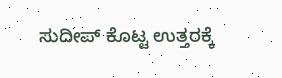ಸುದೀಪ್ ಕೊಟ್ಟ ಉತ್ತರಕ್ಕೆ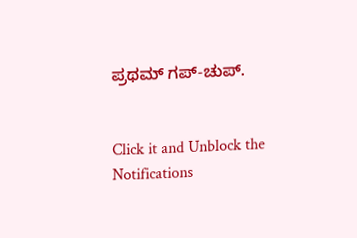ಪ್ರಥಮ್ ಗಪ್-ಚುಪ್.


Click it and Unblock the Notifications